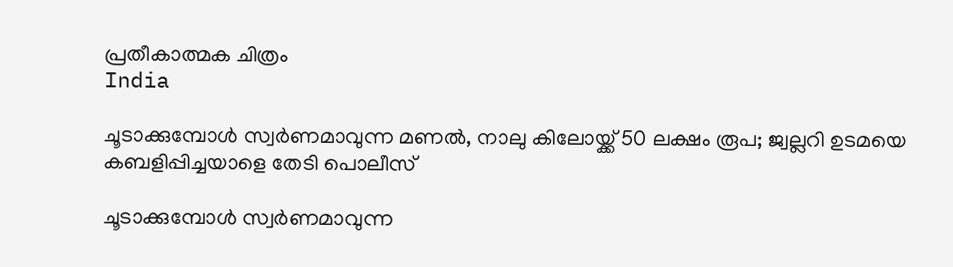പ്രതീകാത്മക ചിത്രം
India

ചൂടാക്കുമ്പോള്‍ സ്വര്‍ണമാവുന്ന മണല്‍, നാലു കിലോയ്ക്ക് 50 ലക്ഷം രൂപ; ജ്വല്ലറി ഉടമയെ കബളിപ്പിച്ചയാളെ തേടി പൊലീസ്

ചൂടാക്കുമ്പോള്‍ സ്വര്‍ണമാവുന്ന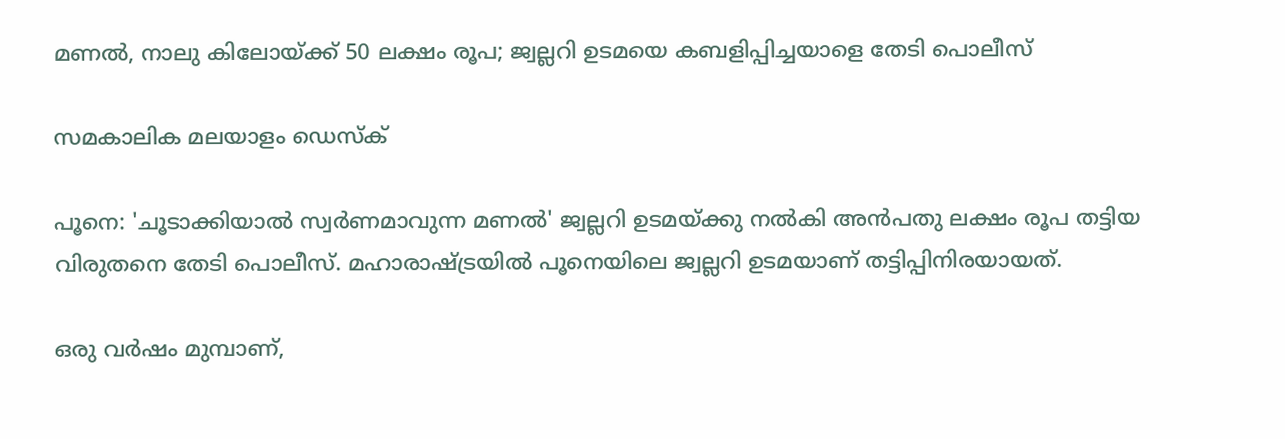മണല്‍, നാലു കിലോയ്ക്ക് 50 ലക്ഷം രൂപ; ജ്വല്ലറി ഉടമയെ കബളിപ്പിച്ചയാളെ തേടി പൊലീസ്

സമകാലിക മലയാളം ഡെസ്ക്

പൂനെ: 'ചൂടാക്കിയാല്‍ സ്വര്‍ണമാവുന്ന മണല്‍' ജ്വല്ലറി ഉടമയ്ക്കു നല്‍കി അന്‍പതു ലക്ഷം രൂപ തട്ടിയ വിരുതനെ തേടി പൊലീസ്. മഹാരാഷ്ട്രയില്‍ പൂനെയിലെ ജ്വല്ലറി ഉടമയാണ് തട്ടിപ്പിനിരയായത്.

ഒരു വര്‍ഷം മുമ്പാണ്,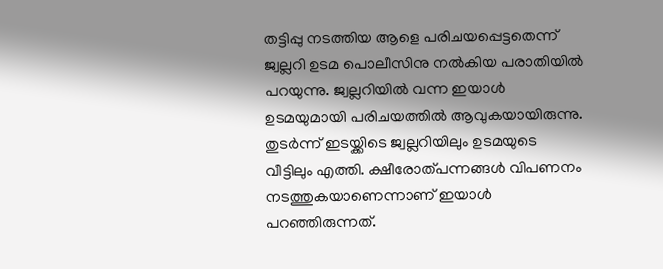തട്ടിപ്പു നടത്തിയ ആളെ പരിചയപ്പെട്ടതെന്ന് ജ്വല്ലറി ഉടമ പൊലീസിനു നല്‍കിയ പരാതിയില്‍ പറയുന്നു. ജ്വല്ലറിയില്‍ വന്ന ഇയാള്‍ ഉടമയുമായി പരിചയത്തില്‍ ആവുകയായിരുന്നു. തുടര്‍ന്ന് ഇടയ്ക്കിടെ ജ്വല്ലറിയിലും ഉടമയുടെ വീട്ടിലും എത്തി. ക്ഷീരോത്പന്നങ്ങള്‍ വിപണനം നടത്തുകയാണെന്നാണ് ഇയാള്‍  പറഞ്ഞിരുന്നത്.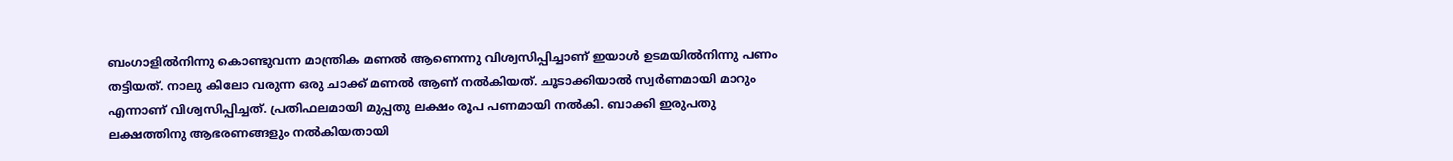ബംഗാളില്‍നിന്നു കൊണ്ടുവന്ന മാന്ത്രിക മണല്‍ ആണെന്നു വിശ്വസിപ്പിച്ചാണ് ഇയാള്‍ ഉടമയില്‍നിന്നു പണം തട്ടിയത്. നാലു കിലോ വരുന്ന ഒരു ചാക്ക് മണല്‍ ആണ് നല്‍കിയത്. ചൂടാക്കിയാല്‍ സ്വര്‍ണമായി മാറും എന്നാണ് വിശ്വസിപ്പിച്ചത്. പ്രതിഫലമായി മുപ്പതു ലക്ഷം രൂപ പണമായി നല്‍കി. ബാക്കി ഇരുപതു ലക്ഷത്തിനു ആഭരണങ്ങളും നല്‍കിയതായി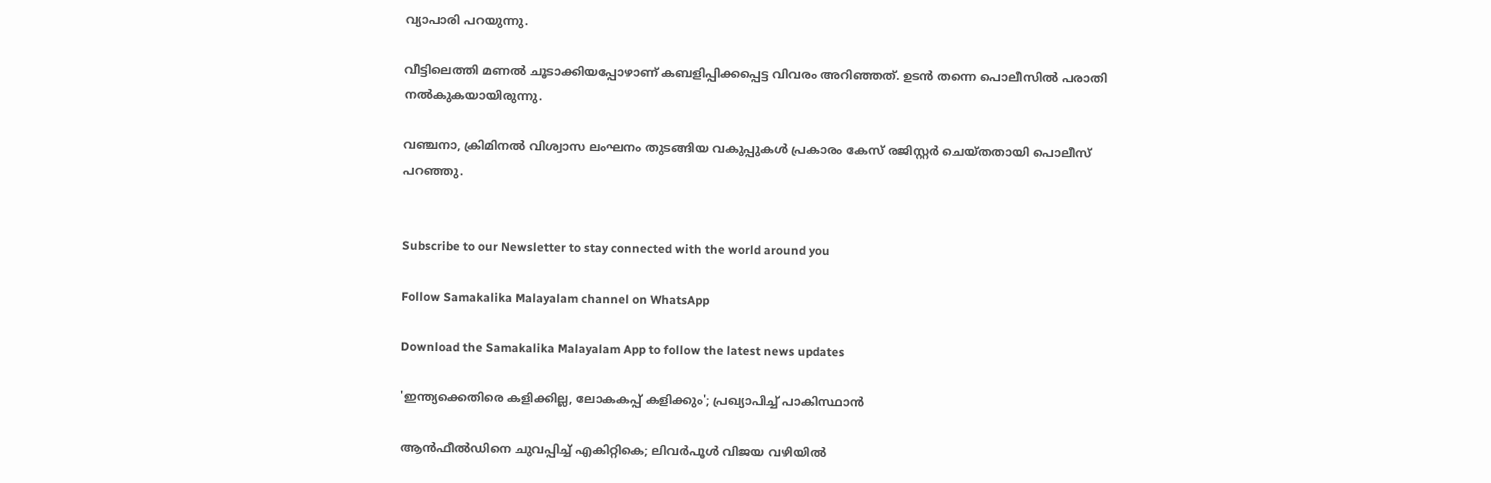വ്യാപാരി പറയുന്നു.

വീട്ടിലെത്തി മണല്‍ ചൂടാക്കിയപ്പോഴാണ് കബളിപ്പിക്കപ്പെട്ട വിവരം അറിഞ്ഞത്. ഉടന്‍ തന്നെ പൊലീസില്‍ പരാതി നല്‍കുകയായിരുന്നു.

വഞ്ചനാ, ക്രിമിനല്‍ വിശ്വാസ ലംഘനം തുടങ്ങിയ വകുപ്പുകള്‍ പ്രകാരം കേസ് രജിസ്റ്റര്‍ ചെയ്തതായി പൊലീസ് പറഞ്ഞു.


Subscribe to our Newsletter to stay connected with the world around you

Follow Samakalika Malayalam channel on WhatsApp

Download the Samakalika Malayalam App to follow the latest news updates

'ഇന്ത്യക്കെതിരെ കളിക്കില്ല, ലോകകപ്പ് കളിക്കും'; പ്രഖ്യാപിച്ച് പാകിസ്ഥാന്‍

ആൻഫീൽഡിനെ ചുവപ്പിച്ച് എകിറ്റികെ; ലിവർപൂൾ വിജയ വഴിയിൽ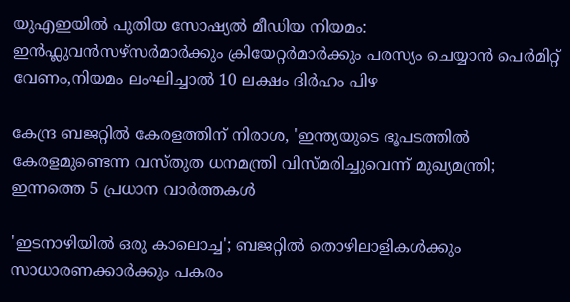യുഎഇയിൽ പുതിയ സോഷ്യൽ മീഡിയ നിയമം: ഇൻഫ്ലുവൻസഴ്സർമാർക്കും ക്രിയേറ്റർമാർക്കും പരസ്യം ചെയ്യാൻ പെർമിറ്റ് വേണം,നിയമം ലംഘിച്ചാൽ 10 ലക്ഷം ദിർഹം പിഴ

കേന്ദ്ര ബജറ്റില്‍ കേരളത്തിന് നിരാശ, 'ഇന്ത്യയുടെ ഭൂപടത്തില്‍ കേരളമുണ്ടെന്ന വസ്തുത ധനമന്ത്രി വിസ്മരിച്ചുവെന്ന് മുഖ്യമന്ത്രി; ഇന്നത്തെ 5 പ്രധാന വാര്‍ത്തകള്‍

'ഇടനാഴിയില്‍ ഒരു കാലൊച്ച'; ബജറ്റില്‍ തൊഴിലാളികള്‍ക്കും സാധാരണക്കാര്‍ക്കും പകരം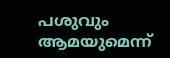പശുവും ആമയുമെന്ന്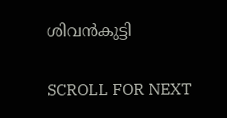ശിവന്‍കുട്ടി

SCROLL FOR NEXT